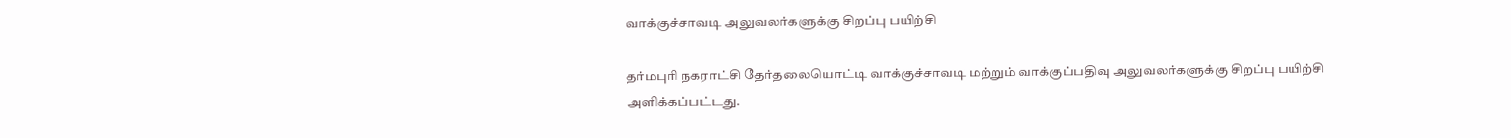வாக்குச்சாவடி அலுவலர்களுக்கு சிறப்பு பயிற்சி

தர்மபுரி நகராட்சி தேர்தலையொட்டி வாக்குச்சாவடி மற்றும் வாக்குப்பதிவு அலுவலர்களுக்கு சிறப்பு பயிற்சி அளிக்கப்பட்டது.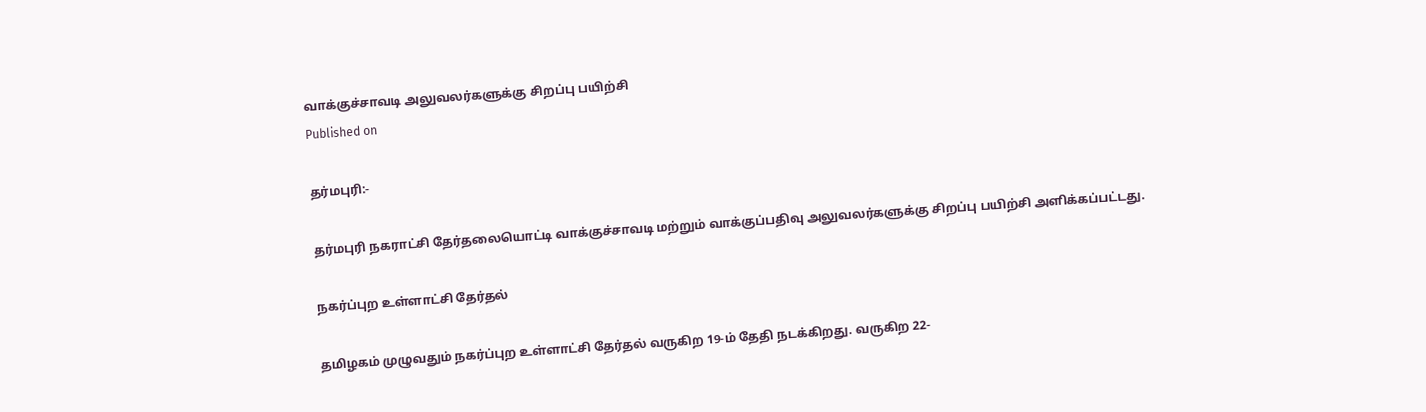வாக்குச்சாவடி அலுவலர்களுக்கு சிறப்பு பயிற்சி
Published on

தர்மபுரி:-

தர்மபுரி நகராட்சி தேர்தலையொட்டி வாக்குச்சாவடி மற்றும் வாக்குப்பதிவு அலுவலர்களுக்கு சிறப்பு பயிற்சி அளிக்கப்பட்டது.

நகர்ப்புற உள்ளாட்சி தேர்தல்

தமிழகம் முழுவதும் நகர்ப்புற உள்ளாட்சி தேர்தல் வருகிற 19-ம் தேதி நடக்கிறது. வருகிற 22-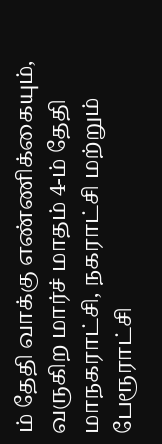ம் தேதி வாக்கு எண்ணிக்கையும், வருகிற மார்ச் மாதம் 4-ம் தேதி மாநகராட்சி, நகராட்சி மற்றும் பேரூராட்சி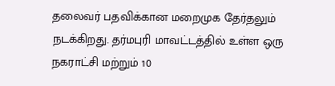தலைவர் பதவிக்கான மறைமுக தேர்தலும் நடக்கிறது. தர்மபுரி மாவட்டத்தில் உள்ள ஒரு நகராட்சி மற்றும் 10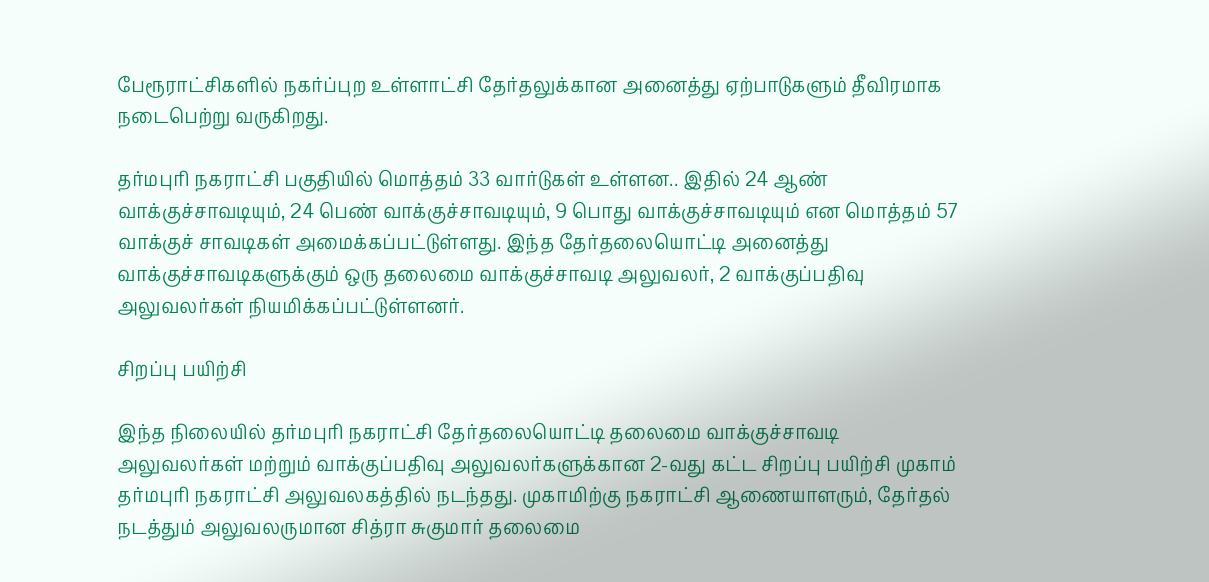பேரூராட்சிகளில் நகர்ப்புற உள்ளாட்சி தேர்தலுக்கான அனைத்து ஏற்பாடுகளும் தீவிரமாக நடைபெற்று வருகிறது.

தர்மபுரி நகராட்சி பகுதியில் மொத்தம் 33 வார்டுகள் உள்ளன.. இதில் 24 ஆண் வாக்குச்சாவடியும், 24 பெண் வாக்குச்சாவடியும், 9 பொது வாக்குச்சாவடியும் என மொத்தம் 57 வாக்குச் சாவடிகள் அமைக்கப்பட்டுள்ளது. இந்த தேர்தலையொட்டி அனைத்து வாக்குச்சாவடிகளுக்கும் ஒரு தலைமை வாக்குச்சாவடி அலுவலர், 2 வாக்குப்பதிவு அலுவலர்கள் நியமிக்கப்பட்டுள்ளனர்.

சிறப்பு பயிற்சி

இந்த நிலையில் தர்மபுரி நகராட்சி தேர்தலையொட்டி தலைமை வாக்குச்சாவடி அலுவலர்கள் மற்றும் வாக்குப்பதிவு அலுவலர்களுக்கான 2-வது கட்ட சிறப்பு பயிற்சி முகாம் தர்மபுரி நகராட்சி அலுவலகத்தில் நடந்தது. முகாமிற்கு நகராட்சி ஆணையாளரும், தேர்தல் நடத்தும் அலுவலருமான சித்ரா சுகுமார் தலைமை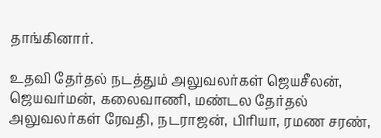தாங்கினார்.

உதவி தேர்தல் நடத்தும் அலுவலர்கள் ஜெயசீலன், ஜெயவர்மன், கலைவாணி, மண்டல தேர்தல் அலுவலர்கள் ரேவதி, நடராஜன், பிரியா, ரமண சரண்,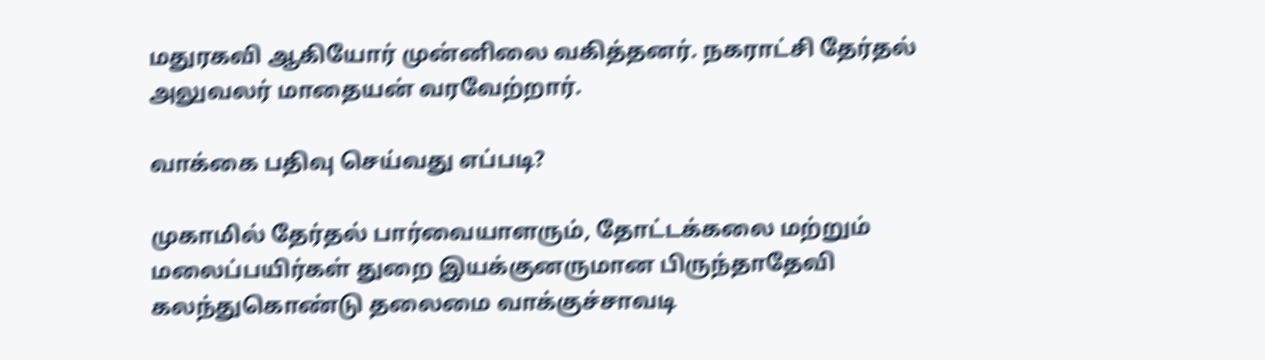மதுரகவி ஆகியோர் முன்னிலை வகித்தனர். நகராட்சி தேர்தல் அலுவலர் மாதையன் வரவேற்றார்.

வாக்கை பதிவு செய்வது எப்படி?

முகாமில் தேர்தல் பார்வையாளரும், தோட்டக்கலை மற்றும் மலைப்பயிர்கள் துறை இயக்குனருமான பிருந்தாதேவி கலந்துகொண்டு தலைமை வாக்குச்சாவடி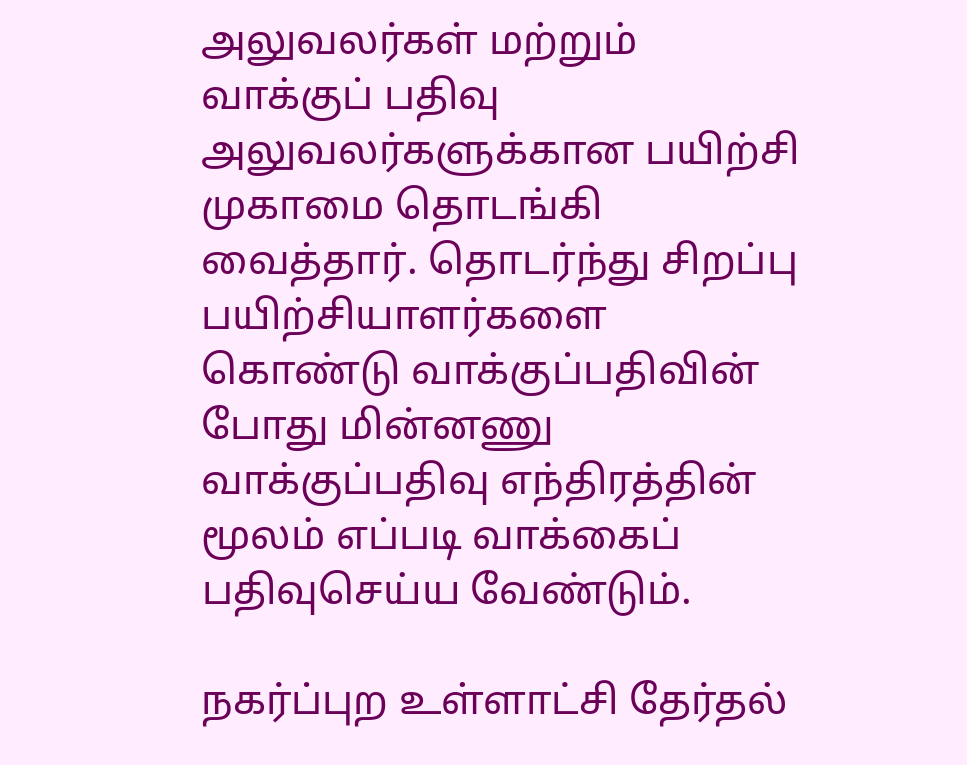அலுவலர்கள் மற்றும் வாக்குப் பதிவு அலுவலர்களுக்கான பயிற்சி முகாமை தொடங்கி வைத்தார். தொடர்ந்து சிறப்பு பயிற்சியாளர்களை கொண்டு வாக்குப்பதிவின் போது மின்னணு வாக்குப்பதிவு எந்திரத்தின் மூலம் எப்படி வாக்கைப் பதிவுசெய்ய வேண்டும்.

நகர்ப்புற உள்ளாட்சி தேர்தல்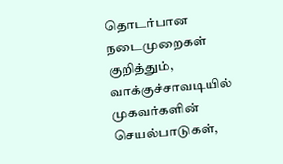தொடர்பான நடைமுறைகள் குறித்தும், வாக்குச்சாவடியில் முகவர்களின் செயல்பாடுகள்,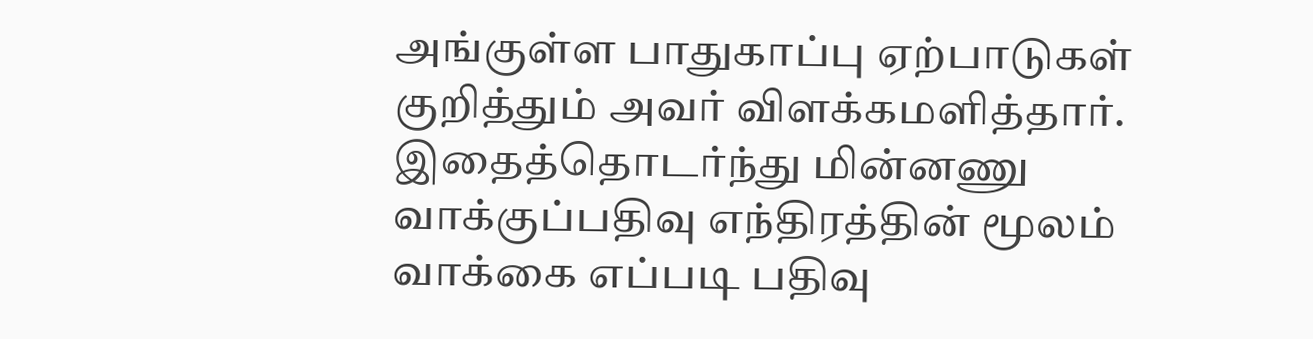அங்குள்ள பாதுகாப்பு ஏற்பாடுகள் குறித்தும் அவர் விளக்கமளித்தார். இதைத்தொடர்ந்து மின்னணு வாக்குப்பதிவு எந்திரத்தின் மூலம் வாக்கை எப்படி பதிவு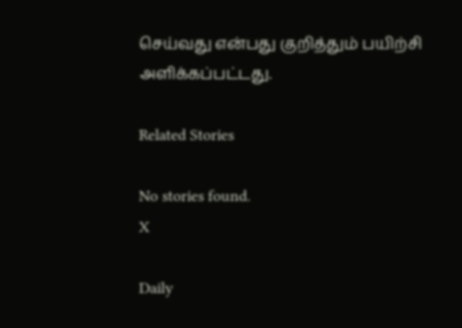செய்வது என்பது குறித்தும் பயிற்சி அளிக்கப்பட்டது.

Related Stories

No stories found.
X

Daily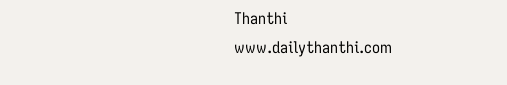Thanthi
www.dailythanthi.com